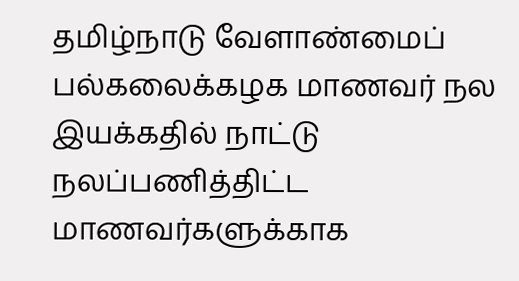தமிழ்நாடு வேளாண்மைப் பல்கலைக்கழக மாணவர் நல இயக்கதில் நாட்டு நலப்பணித்திட்ட மாணவர்களுக்காக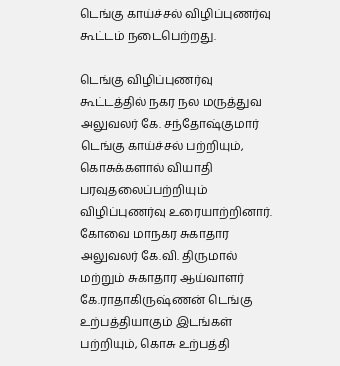டெங்கு காய்ச்சல் விழிப்புணர்வு கூட்டம் நடைபெற்றது.

டெங்கு விழிப்புணர்வு கூட்டத்தில் நகர நல மருத்துவ அலுவலர் கே. சந்தோஷ்குமார் டெங்கு காய்ச்சல் பற்றியும், கொசுக்களால் வியாதி பரவுதலைப்பற்றியும் விழிப்புணர்வு உரையாற்றினார்.
கோவை மாநகர சுகாதார அலுவலர் கே.வி. திருமால் மற்றும் சுகாதார ஆய்வாளர் கே.ராதாகிருஷ்ணன் டெங்கு உற்பத்தியாகும் இடங்கள் பற்றியும், கொசு உற்பத்தி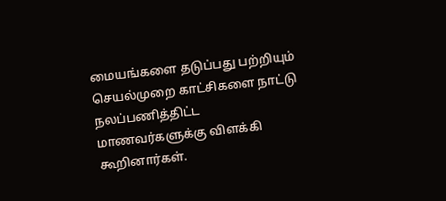மையங்களை தடுப்பது பற்றியும் செயல்முறை காட்சிகளை நாட்டு நலப்பணித்திட்ட மாணவர்களுக்கு விளக்கி கூறினார்கள்.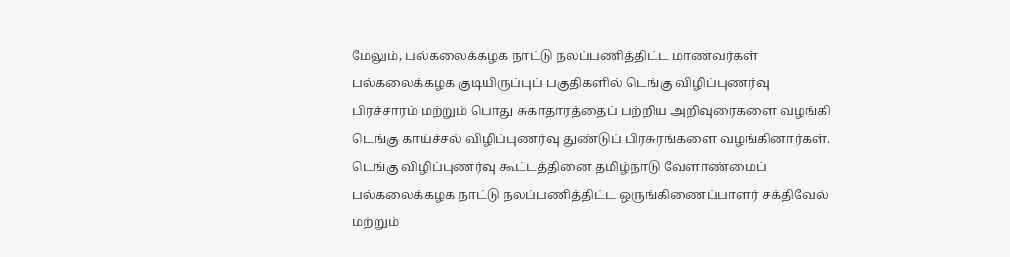மேலும், பல்கலைக்கழக நாட்டு நலப்பணித்திட்ட மாணவர்கள் பல்கலைக்கழக குடியிருப்புப் பகுதிகளில் டெங்கு விழிப்புணர்வு பிரச்சாரம் மற்றும் பொது சுகாதாரத்தைப் பற்றிய அறிவுரைகளை வழங்கி டெங்கு காய்ச்சல் விழிப்புணர்வு துண்டுப் பிரசுரங்களை வழங்கினார்கள்.
டெங்கு விழிப்புணர்வு கூட்டத்தினை தமிழ்நாடு வேளாண்மைப் பல்கலைக்கழக நாட்டு நலப்பணித்திட்ட ஒருங்கிணைப்பாளர் சக்திவேல் மற்றும்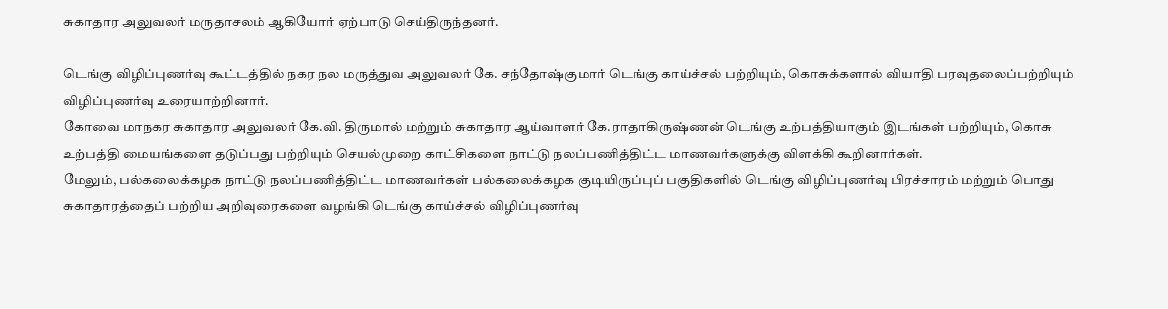சுகாதார அலுவலர் மருதாசலம் ஆகியோர் ஏற்பாடு செய்திருந்தனர்.

டெங்கு விழிப்புணர்வு கூட்டத்தில் நகர நல மருத்துவ அலுவலர் கே. சந்தோஷ்குமார் டெங்கு காய்ச்சல் பற்றியும், கொசுக்களால் வியாதி பரவுதலைப்பற்றியும் விழிப்புணர்வு உரையாற்றினார்.
கோவை மாநகர சுகாதார அலுவலர் கே.வி. திருமால் மற்றும் சுகாதார ஆய்வாளர் கே.ராதாகிருஷ்ணன் டெங்கு உற்பத்தியாகும் இடங்கள் பற்றியும், கொசு உற்பத்தி மையங்களை தடுப்பது பற்றியும் செயல்முறை காட்சிகளை நாட்டு நலப்பணித்திட்ட மாணவர்களுக்கு விளக்கி கூறினார்கள்.
மேலும், பல்கலைக்கழக நாட்டு நலப்பணித்திட்ட மாணவர்கள் பல்கலைக்கழக குடியிருப்புப் பகுதிகளில் டெங்கு விழிப்புணர்வு பிரச்சாரம் மற்றும் பொது சுகாதாரத்தைப் பற்றிய அறிவுரைகளை வழங்கி டெங்கு காய்ச்சல் விழிப்புணர்வு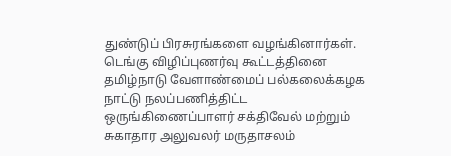துண்டுப் பிரசுரங்களை வழங்கினார்கள்.
டெங்கு விழிப்புணர்வு கூட்டத்தினை தமிழ்நாடு வேளாண்மைப் பல்கலைக்கழக நாட்டு நலப்பணித்திட்ட ஒருங்கிணைப்பாளர் சக்திவேல் மற்றும் சுகாதார அலுவலர் மருதாசலம்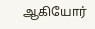ஆகியோர்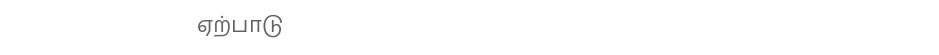ஏற்பாடு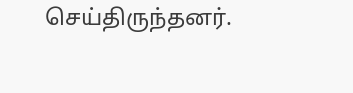செய்திருந்தனர்.